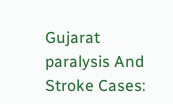Gujarat paralysis And Stroke Cases: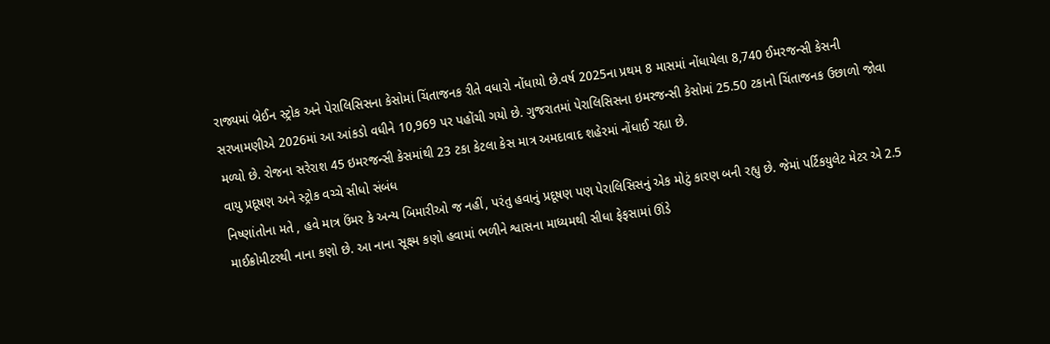રાજ્યમાં બ્રેઈન સ્ટ્રોક અને પેરાલિસિસના કેસોમાં ચિંતાજનક રીતે વધારો નોંધાયો છે.વર્ષ 2025ના પ્રથમ 8 માસમાં નોંધાયેલા 8,740 ઈમરજન્સી કેસની સરખામણીએ 2026માં આ આંકડો વધીને 10,969 પર પહોંચી ગયો છે. ગુજરાતમાં પેરાલિસિસના ઇમરજન્સી કેસોમાં 25.50 ટકાનો ચિંતાજનક ઉછાળો જોવા મળ્યો છે. રોજના સરેરાશ 45 ઇમરજન્સી કેસમાંથી 23 ટકા કેટલા કેસ માત્ર અમદાવાદ શહેરમાં નોંધાઈ રહ્યા છે.
વાયુ પ્રદૂષણ અને સ્ટ્રોક વચ્ચે સીધો સંબંધ
નિષ્ણાંતોના મતે , હવે માત્ર ઉંમર કે અન્ય બિમારીઓ જ નહીં, પરંતુ હવાનું પ્રદૂષણ પણ પેરાલિસિસનું એક મોટું કારણ બની રહ્યુ છે. જેમાં પર્ટિકયુલેટ મેટર એ 2.5 માઈક્રોમીટરથી નાના કણો છે. આ નાના સૂક્ષ્મ કણો હવામાં ભળીને શ્વાસના માધ્યમથી સીધા ફેફસામાં ઊંડે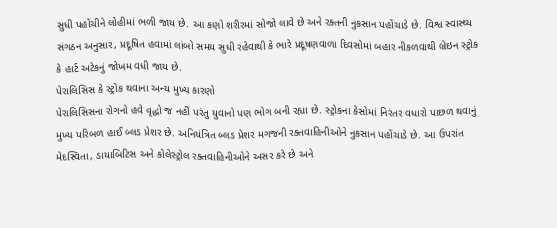સુધી પહોંચીને લોહીમાં ભળી જાય છે. આ કણો શરીરમાં સોજો લાવે છે અને રક્તની નુકસાન પહોંચાડે છે. વિશ્વ સ્વાસ્થ્ય સંગઠન અનુસાર, પ્રદૂષિત હવામાં લાંબો સમય સુધી રહેવાથી કે ભારે પ્રદૂષણવાળા દિવસોમાં બહાર નીકળવાથી બ્રેઇન સ્ટ્રોક કે હાર્ટ અટેકનું જોખમ વધી જાય છે.
પેરાલિસિસ કે સ્ટ્રોક થવાના અન્ય મુખ્ય કારણો
પેરાલિસિસના રોગનો હવે વૃદ્ધો જ નહીં પરંતુ યુવાનો પણ ભોગ બની રહ્યા છે. સ્ટ્રોકના કેસોમાં નિરંતર વધારો પાછળ થવાનું મુખ્ય પરિબળ હાઈ બ્લડ પ્રેશર છે. અનિયંત્રિત બ્લડ પ્રેશર મગજની રક્તવાહિનીઓને નુકસાન પહોંચાડે છે. આ ઉપરાંત મેદસ્વિતા, ડાયાબિટિસ અને કોલેસ્ટ્રોલ રક્તવાહિનીઓને અસર કરે છે અને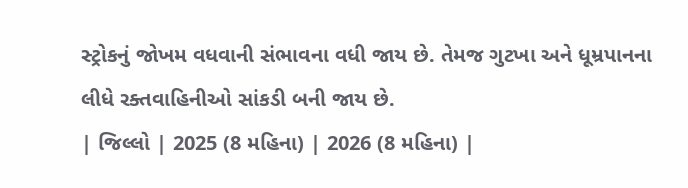સ્ટ્રોકનું જોખમ વધવાની સંભાવના વધી જાય છે. તેમજ ગુટખા અને ધૂમ્રપાનના લીધે રક્તવાહિનીઓ સાંકડી બની જાય છે.
| જિલ્લો | 2025 (8 મહિના) | 2026 (8 મહિના) |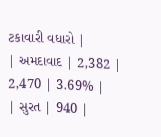ટકાવારી વધારો |
| અમદાવાદ | 2,382 | 2,470 | 3.69% |
| સુરત | 940 |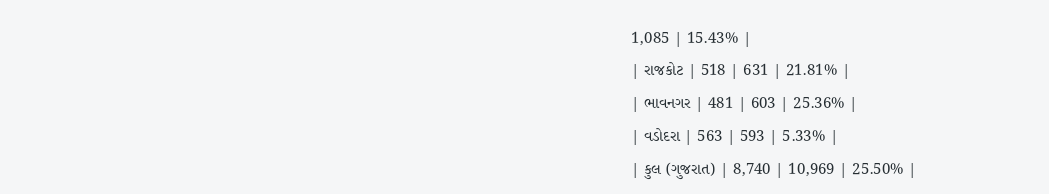1,085 | 15.43% |
| રાજકોટ | 518 | 631 | 21.81% |
| ભાવનગર | 481 | 603 | 25.36% |
| વડોદરા | 563 | 593 | 5.33% |
| કુલ (ગુજરાત) | 8,740 | 10,969 | 25.50% |